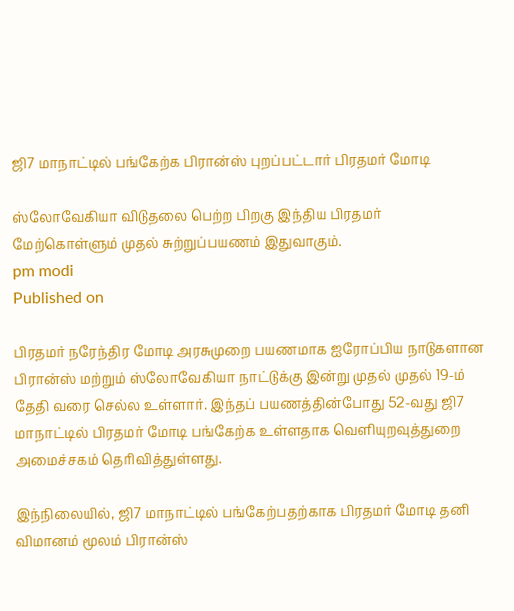ஜி7 மாநாட்டில் பங்கேற்க பிரான்ஸ் புறப்பட்டார் பிரதமர் மோடி

ஸ்லோவேகியா விடுதலை பெற்ற பிறகு இந்திய பிரதமர் மேற்கொள்ளும் முதல் சுற்றுப்பயணம் இதுவாகும்.
pm modi
Published on

பிரதமர் நரேந்திர மோடி அரசுமுறை பயணமாக ஐரோப்பிய நாடுகளான பிரான்ஸ் மற்றும் ஸ்லோவேகியா நாட்டுக்கு இன்று முதல் முதல் 19-ம் தேதி வரை செல்ல உள்ளார். இந்தப் பயணத்தின்போது 52-வது ஜி7 மாநாட்டில் பிரதமர் மோடி பங்கேற்க உள்ளதாக வெளியுறவுத்துறை அமைச்சகம் தெரிவித்துள்ளது.

இந்நிலையில், ஜி7 மாநாட்டில் பங்கேற்பதற்காக பிரதமர் மோடி தனி விமானம் மூலம் பிரான்ஸ்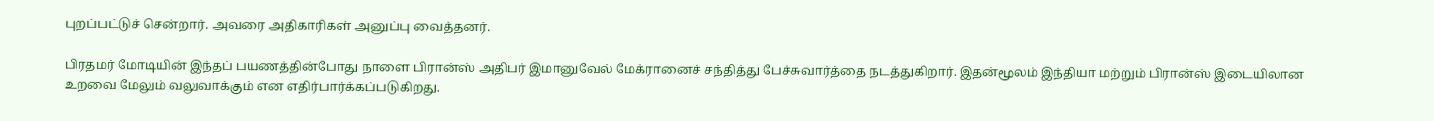புறப்பட்டுச் சென்றார். அவரை அதிகாரிகள் அனுப்பு வைத்தனர்.

பிரதமர் மோடியின் இந்தப் பயணத்தின்போது நாளை பிரான்ஸ் அதிபர் இமானுவேல் மேக்ரானைச் சந்தித்து பேச்சுவார்த்தை நடத்துகிறார். இதன்மூலம் இந்தியா மற்றும் பிரான்ஸ் இடையிலான உறவை மேலும் வலுவாக்கும் என எதிர்பார்க்கப்படுகிறது.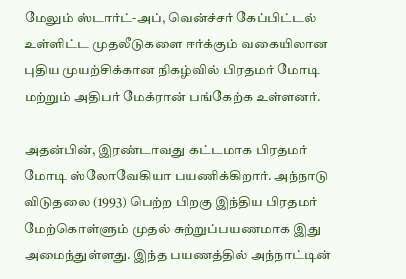மேலும் ஸ்டார்ட்-அப், வென்ச்சர் கேப்பிட்டல் உள்ளிட்ட முதலீடுகளை ஈர்க்கும் வகையிலான புதிய முயற்சிக்கான நிகழ்வில் பிரதமர் மோடி மற்றும் அதிபர் மேக்ரான் பங்கேற்க உள்ளனர்.

அதன்பின், இரண்டாவது கட்டமாக பிரதமர் மோடி ஸ்லோவேகியா பயணிக்கிறார். அந்நாடு விடுதலை (1993) பெற்ற பிறகு இந்திய பிரதமர் மேற்கொள்ளும் முதல் சுற்றுப்பயணமாக இது அமைந்துள்ளது. இந்த பயணத்தில் அந்நாட்டின்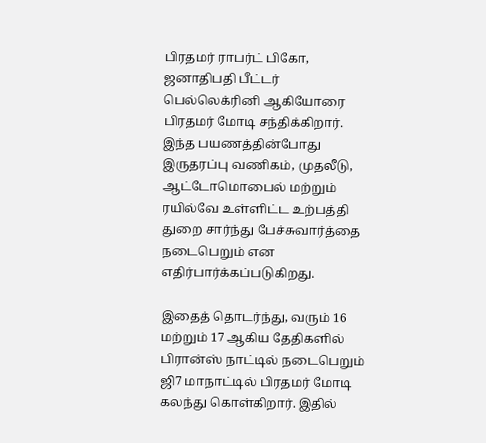பிரதமர் ராபர்ட் பிகோ, ஜனாதிபதி பீட்டர் பெல்லெக்ரினி ஆகியோரை பிரதமர் மோடி சந்திக்கிறார். இந்த பயணத்தின்போது இருதரப்பு வணிகம், முதலீடு, ஆட்டோமொபைல் மற்றும் ரயில்வே உள்ளிட்ட உற்பத்தி துறை சார்ந்து பேச்சுவார்த்தை நடைபெறும் என எதிர்பார்க்கப்படுகிறது.

இதைத் தொடர்ந்து, வரும் 16 மற்றும் 17 ஆகிய தேதிகளில் பிரான்ஸ் நாட்டில் நடைபெறும் ஜி7 மாநாட்டில் பிரதமர் மோடி கலந்து கொள்கிறார். இதில்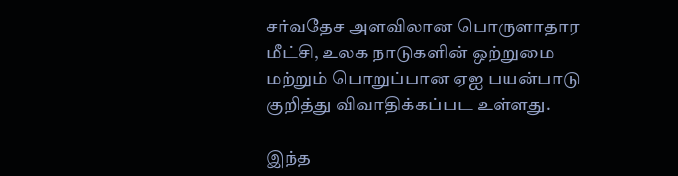சர்வதேச அளவிலான பொருளாதார மீட்சி, உலக நாடுகளின் ஒற்றுமை மற்றும் பொறுப்பான ஏஐ பயன்பாடு குறித்து விவாதிக்கப்பட உள்ளது.

இந்த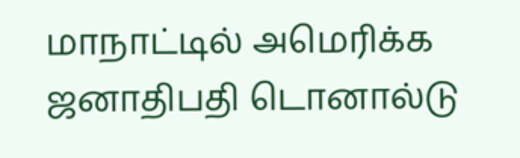மாநாட்டில் அமெரிக்க ஜனாதிபதி டொனால்டு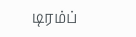டிரம்ப்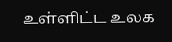உள்ளிட்ட உலக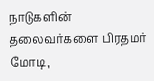நாடுகளின் தலைவர்களை பிரதமர் மோடி,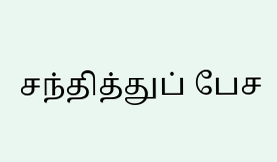சந்தித்துப் பேச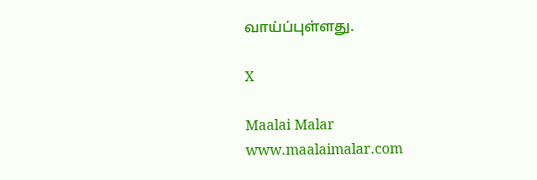வாய்ப்புள்ளது.

X

Maalai Malar
www.maalaimalar.com